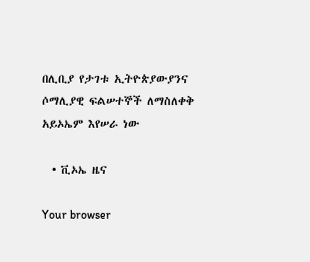በሊቢያ የታገቱ ኢትዮጵያውያንና ሶማሊያዊ ፍልሠተኞች ለማስለቀቅ አይኦኤም እየሠራ ነው

  • ቪኦኤ ዜና

Your browser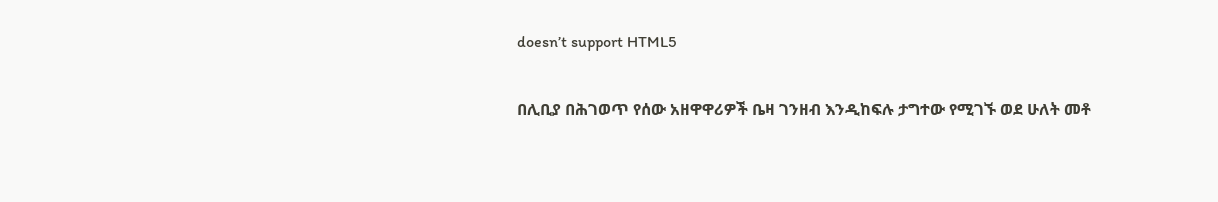doesn’t support HTML5

በሊቢያ በሕገወጥ የሰው አዘዋዋሪዎች ቤዛ ገንዘብ እንዲከፍሉ ታግተው የሚገኙ ወደ ሁለት መቶ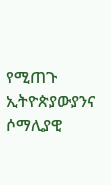የሚጠጉ ኢትዮጵያውያንና ሶማሊያዊ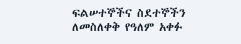ፍልሠተኞችና ስደተኞችን ለመስለቀቅ የዓለም አቀፉ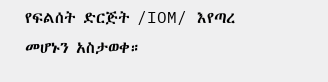የፍልሰት ድርጅት /IOM/ እየጣረ መሆኑን አስታወቀ።